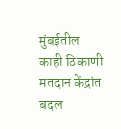मुंबईतील काही ठिकाणी मतदान केंद्रांत बदल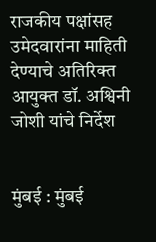राजकीय पक्षांसह उमेदवारांना माहिती देण्याचे अतिरिक्त आयुक्त डॉ. अश्विनी जोशी यांचे निर्देश


मुंबई : मुंबई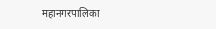महानगरपालिका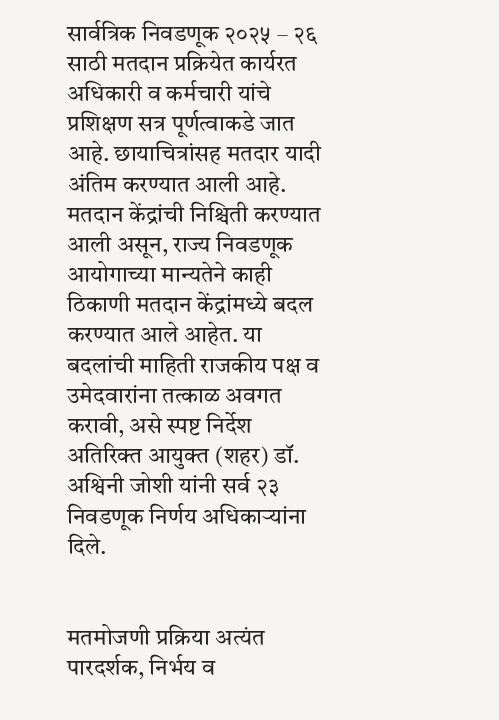सार्वत्रिक निवडणूक २०२५ – २६ साठी मतदान प्रक्रियेत कार्यरत अधिकारी व कर्मचारी यांचे प्रशिक्षण सत्र पूर्णत्वाकडे जात आहे. छायाचित्रांसह मतदार यादी अंतिम करण्यात आली आहे. मतदान केंद्रांची निश्चिती करण्यात आली असून, राज्य निवडणूक आयोगाच्या मान्यतेने काही ठिकाणी मतदान केंद्रांमध्ये बदल करण्यात आले आहेत. या बदलांची माहिती राजकीय पक्ष व उमेदवारांना तत्काळ अवगत करावी, असे स्पष्ट निर्देश अतिरिक्त आयुक्त (शहर) डॉ. अश्विनी जोशी यांनी सर्व २३ निवडणूक निर्णय अधिकाऱ्यांना दिले.


मतमोजणी प्रक्रिया अत्यंत पारदर्शक, निर्भय व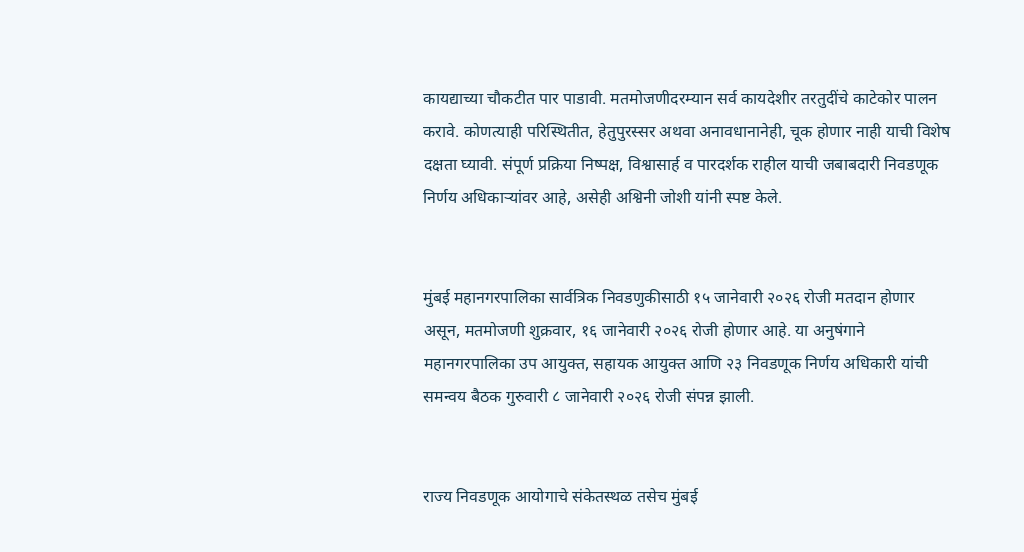कायद्याच्या चौकटीत पार पाडावी. मतमोजणीदरम्यान सर्व कायदेशीर तरतुदींचे काटेकोर पालन करावे. कोणत्याही परिस्थितीत, हेतुपुरस्सर अथवा अनावधानानेही, चूक होणार नाही याची विशेष दक्षता घ्यावी. संपूर्ण प्रक्रिया निष्पक्ष, विश्वासार्ह व पारदर्शक राहील याची जबाबदारी निवडणूक निर्णय अधिकाऱ्यांवर आहे, असेही अश्विनी जोशी यांनी स्पष्ट केले.


मुंबई महानगरपालिका सार्वत्रिक निवडणुकीसाठी १५ जानेवारी २०२६ रोजी मतदान होणार असून, मतमोजणी शुक्रवार, १६ जानेवारी २०२६ रोजी होणार आहे. या अनुषंगाने महानगरपालिका उप आयुक्त, सहायक आयुक्त आणि २३ निवडणूक निर्णय अधिकारी यांची समन्वय बैठक गुरुवारी ८ जानेवारी २०२६ रोजी संपन्न झाली.


राज्य निवडणूक आयोगाचे संकेतस्थळ तसेच मुंबई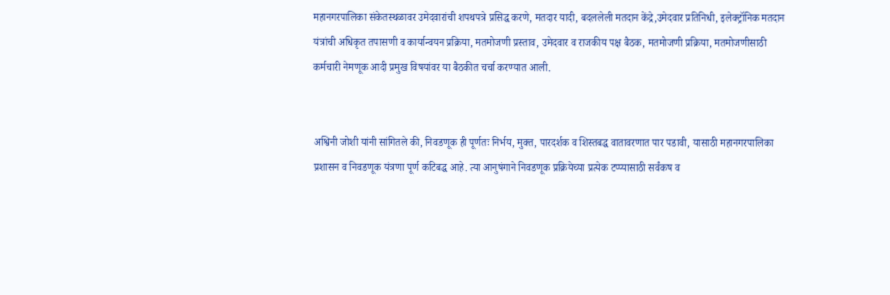महानगरपालिका संकेतस्थळावर उमेदवारांची शपथपत्रे प्रसिद्ध करणे, मतदार यादी, बदललेली मतदान केंद्रे,उमेदवार प्रतिनिधी, इलेक्ट्रॉनिक मतदान यंत्रांची अधिकृत तपासणी व कार्यान्वयन प्रक्रिया, मतमोजणी प्रस्ताव, उमेदवार व राजकीय पक्ष बैठक, मतमोजणी प्रक्रिया, मतमोजणीसाठी कर्मचारी नेमणूक आदी प्रमुख विषयांवर या बैठकीत चर्चा करण्यात आली.


अश्विनी जोशी यांनी सांगितले की, निवडणूक ही पूर्णतः निर्भय, मुक्त, पारदर्शक व शिस्तबद्ध वातावरणात पार पडावी, यासाठी महानगरपालिका प्रशासन व निवडणूक यंत्रणा पूर्ण कटिबद्ध आहे. त्या आनुषंगाने निवडणूक प्रक्रियेच्या प्रत्येक टप्प्यासाठी सर्वंकष व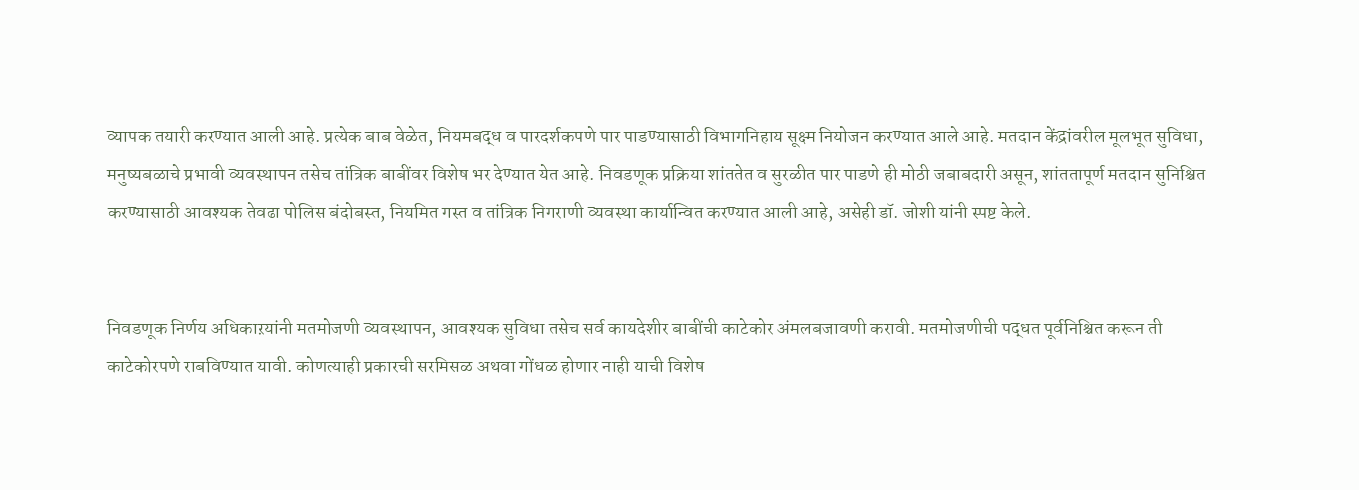व्यापक तयारी करण्यात आली आहे. प्रत्येक बाब वेळेत, नियमबद्ध व पारदर्शकपणे पार पाडण्यासाठी विभागनिहाय सूक्ष्म नियोजन करण्यात आले आहे. मतदान केंद्रांवरील मूलभूत सुविधा, मनुष्यबळाचे प्रभावी व्यवस्थापन तसेच तांत्रिक बाबींवर विशेष भर देण्यात येत आहे. निवडणूक प्रक्रिया शांततेत व सुरळीत पार पाडणे ही मोठी जबाबदारी असून, शांततापूर्ण मतदान सुनिश्चित करण्यासाठी आवश्यक तेवढा पोलिस बंदोबस्त, नियमित गस्त व तांत्रिक निगराणी व्यवस्था कार्यान्वित करण्यात आली आहे, असेही डॉ. जोशी यांनी स्पष्ट केले.


निवडणूक निर्णय अधिकाऱयांनी मतमोजणी व्यवस्थापन, आवश्यक सुविधा तसेच सर्व कायदेशीर बाबींची काटेकोर अंमलबजावणी करावी. मतमोजणीची पद्धत पूर्वनिश्चित करून ती काटेकोरपणे राबविण्यात यावी. कोणत्याही प्रकारची सरमिसळ अथवा गोंधळ होणार नाही याची विशेष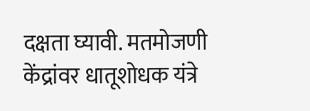दक्षता घ्यावी. मतमोजणी केंद्रांवर धातूशोधक यंत्रे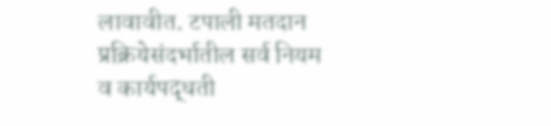लावावीत. टपाली मतदान प्रक्रियेसंदर्भातील सर्व नियम व कार्यपद्धती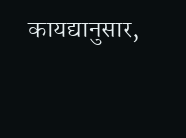कायद्यानुसार,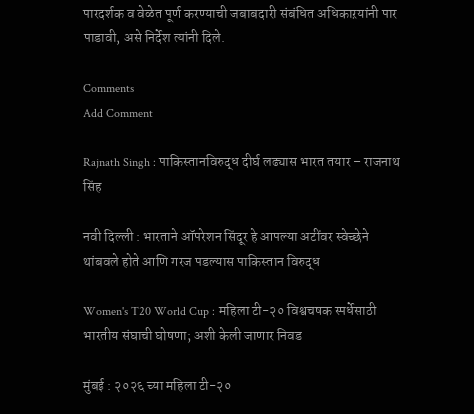पारदर्शक व वेळेत पूर्ण करण्याची जबाबदारी संबंधित अधिकाऱयांनी पार पाडावी, असे निर्देश त्यांनी दिले.

Comments
Add Comment

Rajnath Singh : पाकिस्तानविरुद्ध दीर्घ लढ्यास भारत तयार – राजनाथ सिंह

नवी दिल्ली : भारताने ऑपरेशन सिंदूर हे आपल्या अटींवर स्वेच्छेने थांबवले होते आणि गरज पडल्यास पाकिस्तान विरुद्ध

Women's T20 World Cup : महिला टी-२० विश्वचषक स्पर्धेसाठी भारतीय संघाची घोषणा; अशी केली जाणार निवड

मुंबई : २०२६ च्या महिला टी-२०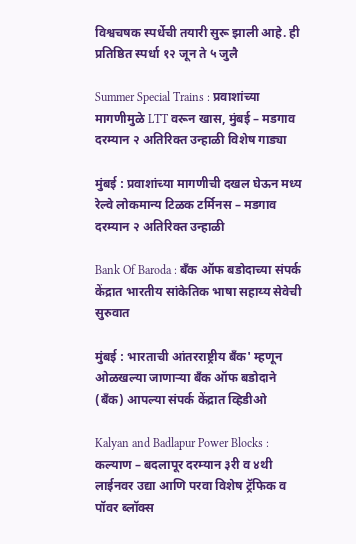विश्वचषक स्पर्धेची तयारी सुरू झाली आहे. ही प्रतिष्ठित स्पर्धा १२ जून ते ५ जुलै

Summer Special Trains : प्रवाशांच्या मागणीमुळे LTT वरून खास, मुंबई – मडगाव दरम्यान २ अतिरिक्त उन्हाळी विशेष गाड्या

मुंबई : प्रवाशांच्या मागणीची दखल घेऊन मध्य रेल्वे लोकमान्य टिळक टर्मिनस – मडगाव दरम्यान २ अतिरिक्त उन्हाळी

Bank Of Baroda : बँक ऑफ बडोदाच्या संपर्क केंद्रात भारतीय सांकेतिक भाषा सहाय्य सेवेची सुरुवात

मुंबई : भारताची आंतरराष्ट्रीय बँक' म्हणून ओळखल्या जाणाऱ्या बँक ऑफ बडोदाने (बँक) आपल्या संपर्क केंद्रात व्हिडीओ

Kalyan and Badlapur Power Blocks : कल्याण – बदलापूर दरम्यान ३री व ४थी लाईनवर उद्या आणि परवा विशेष ट्रॅफिक व पॉवर ब्लॉक्स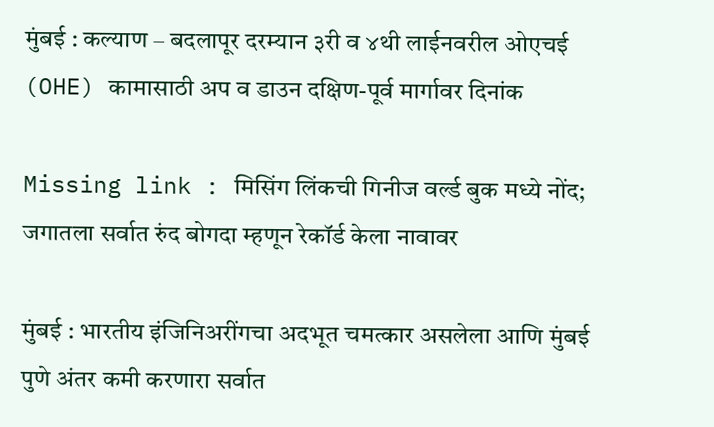मुंबई : कल्याण – बदलापूर दरम्यान ३री व ४थी लाईनवरील ओएचई (OHE) कामासाठी अप व डाउन दक्षिण-पूर्व मार्गावर दिनांक

Missing link : मिसिंग लिंकची गिनीज वर्ल्ड बुक मध्ये नोंद; जगातला सर्वात रुंद बोगदा म्हणून रेकॉर्ड केला नावावर

मुंबई : भारतीय इंजिनिअरींगचा अदभूत चमत्कार असलेला आणि मुंबई पुणे अंतर कमी करणारा सर्वात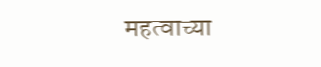महत्वाच्या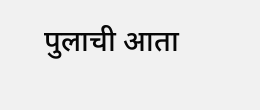पुलाची आता